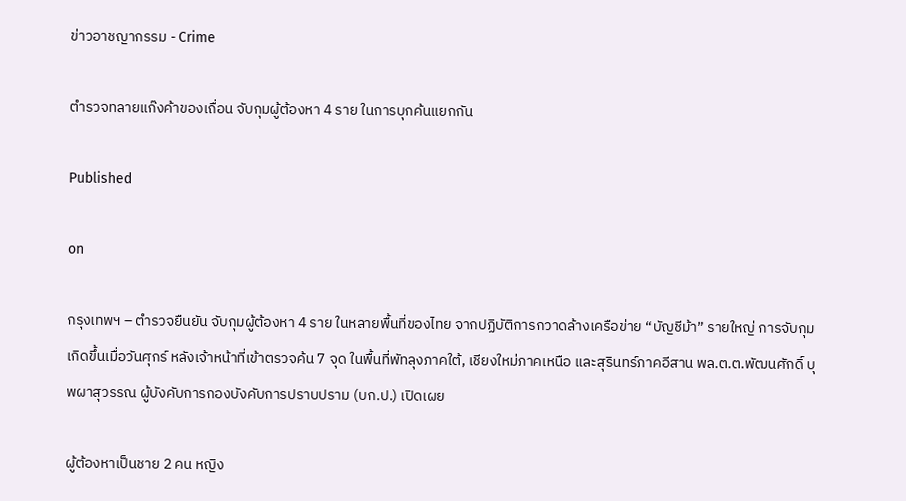ข่าวอาชญากรรม - Crime

ตำรวจทลายแก๊งค้าของเถื่อน จับกุมผู้ต้องหา 4 ราย ในการบุกค้นแยกกัน

Published

on

กรุงเทพฯ – ตำรวจยืนยัน จับกุมผู้ต้องหา 4 ราย ในหลายพื้นที่ของไทย จากปฏิบัติการกวาดล้างเครือข่าย “บัญชีม้า” รายใหญ่ การจับกุมเกิดขึ้นเมื่อวันศุกร์ หลังเจ้าหน้าที่เข้าตรวจค้น 7 จุด ในพื้นที่พัทลุงภาคใต้, เชียงใหม่ภาคเหนือ และสุรินทร์ภาคอีสาน พล.ต.ต.พัฒนศักดิ์ บุพผาสุวรรณ ผู้บังคับการกองบังคับการปราบปราม (บก.ป.) เปิดเผย

ผู้ต้องหาเป็นชาย 2 คน หญิง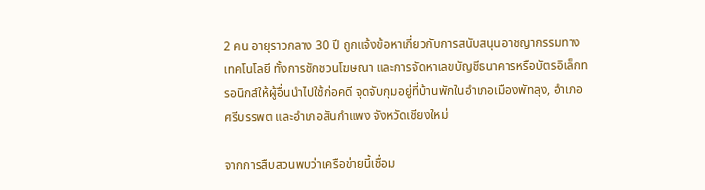2 คน อายุราวกลาง 30 ปี ถูกแจ้งข้อหาเกี่ยวกับการสนับสนุนอาชญากรรมทางเทคโนโลยี ทั้งการชักชวนโฆษณา และการจัดหาเลขบัญชีธนาคารหรือบัตรอิเล็กทรอนิกส์ให้ผู้อื่นนำไปใช้ก่อคดี จุดจับกุมอยู่ที่บ้านพักในอำเภอเมืองพัทลุง, อำเภอศรีบรรพต และอำเภอสันกำแพง จังหวัดเชียงใหม่

จากการสืบสวนพบว่าเครือข่ายนี้เชื่อม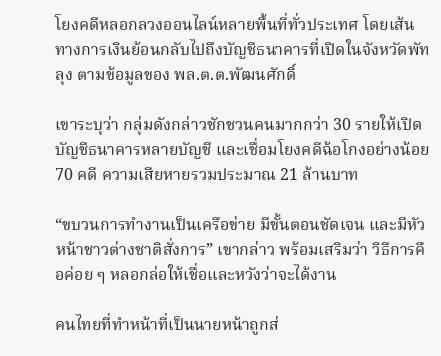โยงคดีหลอกลวงออนไลน์หลายพื้นที่ทั่วประเทศ โดยเส้นทางการเงินย้อนกลับไปถึงบัญชีธนาคารที่เปิดในจังหวัดพัทลุง ตามข้อมูลของ พล.ต.ต.พัฒนศักดิ์

เขาระบุว่า กลุ่มดังกล่าวชักชวนคนมากกว่า 30 รายให้เปิดบัญชีธนาคารหลายบัญชี และเชื่อมโยงคดีฉ้อโกงอย่างน้อย 70 คดี ความเสียหายรวมประมาณ 21 ล้านบาท

“ขบวนการทำงานเป็นเครือข่าย มีขั้นตอนชัดเจน และมีหัวหน้าชาวต่างชาติสั่งการ” เขากล่าว พร้อมเสริมว่า วิธีการคือค่อย ๆ หลอกล่อให้เชื่อและหวังว่าจะได้งาน

คนไทยที่ทำหน้าที่เป็นนายหน้าถูกส่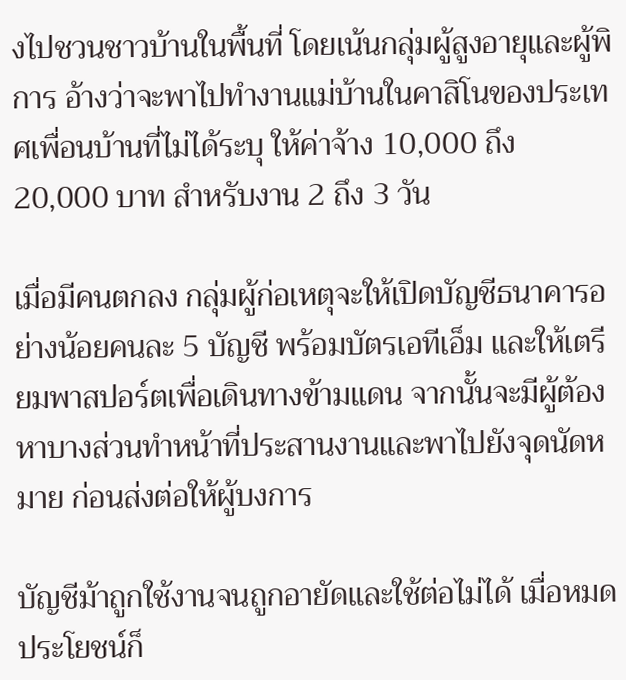งไปชวนชาวบ้านในพื้นที่ โดยเน้นกลุ่มผู้สูงอายุและผู้พิการ อ้างว่าจะพาไปทำงานแม่บ้านในคาสิโนของประเทศเพื่อนบ้านที่ไม่ได้ระบุ ให้ค่าจ้าง 10,000 ถึง 20,000 บาท สำหรับงาน 2 ถึง 3 วัน

เมื่อมีคนตกลง กลุ่มผู้ก่อเหตุจะให้เปิดบัญชีธนาคารอย่างน้อยคนละ 5 บัญชี พร้อมบัตรเอทีเอ็ม และให้เตรียมพาสปอร์ตเพื่อเดินทางข้ามแดน จากนั้นจะมีผู้ต้องหาบางส่วนทำหน้าที่ประสานงานและพาไปยังจุดนัดหมาย ก่อนส่งต่อให้ผู้บงการ

บัญชีม้าถูกใช้งานจนถูกอายัดและใช้ต่อไม่ได้ เมื่อหมดประโยชน์ก็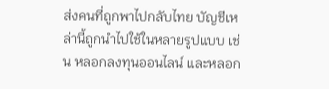ส่งคนที่ถูกพาไปกลับไทย บัญชีเหล่านี้ถูกนำไปใช้ในหลายรูปแบบ เช่น หลอกลงทุนออนไลน์ และหลอก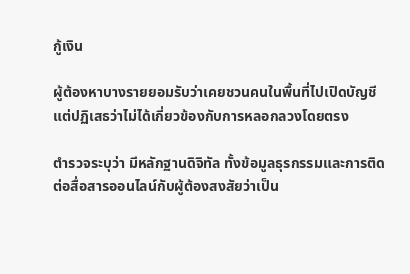กู้เงิน

ผู้ต้องหาบางรายยอมรับว่าเคยชวนคนในพื้นที่ไปเปิดบัญชี แต่ปฏิเสธว่าไม่ได้เกี่ยวข้องกับการหลอกลวงโดยตรง

ตำรวจระบุว่า มีหลักฐานดิจิทัล ทั้งข้อมูลธุรกรรมและการติดต่อสื่อสารออนไลน์กับผู้ต้องสงสัยว่าเป็น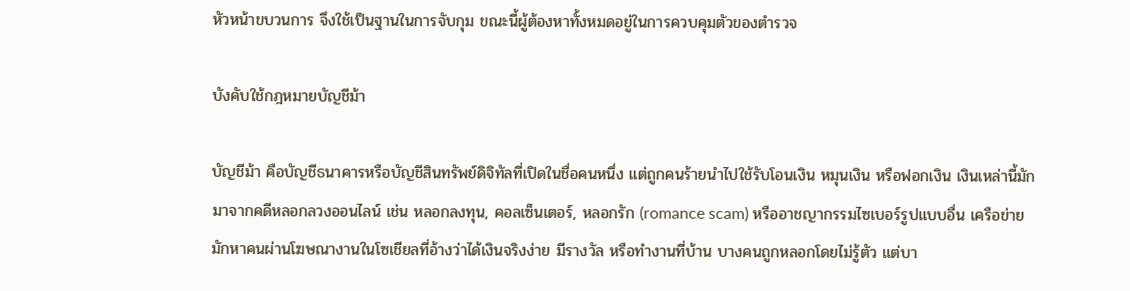หัวหน้าขบวนการ จึงใช้เป็นฐานในการจับกุม ขณะนี้ผู้ต้องหาทั้งหมดอยู่ในการควบคุมตัวของตำรวจ

บังคับใช้กฎหมายบัญชีม้า

บัญชีม้า คือบัญชีธนาคารหรือบัญชีสินทรัพย์ดิจิทัลที่เปิดในชื่อคนหนึ่ง แต่ถูกคนร้ายนำไปใช้รับโอนเงิน หมุนเงิน หรือฟอกเงิน เงินเหล่านี้มักมาจากคดีหลอกลวงออนไลน์ เช่น หลอกลงทุน, คอลเซ็นเตอร์, หลอกรัก (romance scam) หรืออาชญากรรมไซเบอร์รูปแบบอื่น เครือข่ายมักหาคนผ่านโฆษณางานในโซเชียลที่อ้างว่าได้เงินจริงง่าย มีรางวัล หรือทำงานที่บ้าน บางคนถูกหลอกโดยไม่รู้ตัว แต่บา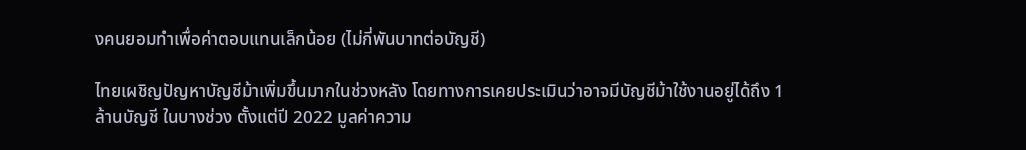งคนยอมทำเพื่อค่าตอบแทนเล็กน้อย (ไม่กี่พันบาทต่อบัญชี)

ไทยเผชิญปัญหาบัญชีม้าเพิ่มขึ้นมากในช่วงหลัง โดยทางการเคยประเมินว่าอาจมีบัญชีม้าใช้งานอยู่ได้ถึง 1 ล้านบัญชี ในบางช่วง ตั้งแต่ปี 2022 มูลค่าความ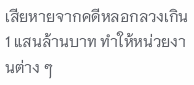เสียหายจากคดีหลอกลวงเกิน 1 แสนล้านบาท ทำให้หน่วยงานต่าง ๆ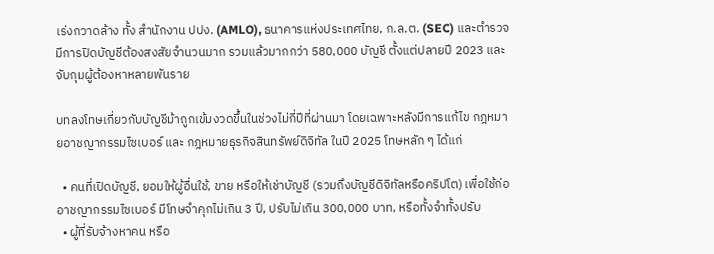เร่งกวาดล้าง ทั้ง สำนักงาน ปปง. (AMLO), ธนาคารแห่งประเทศไทย, ก.ล.ต. (SEC) และตำรวจ มีการปิดบัญชีต้องสงสัยจำนวนมาก รวมแล้วมากกว่า 580,000 บัญชี ตั้งแต่ปลายปี 2023 และจับกุมผู้ต้องหาหลายพันราย

บทลงโทษเกี่ยวกับบัญชีม้าถูกเข้มงวดขึ้นในช่วงไม่กี่ปีที่ผ่านมา โดยเฉพาะหลังมีการแก้ไข กฎหมายอาชญากรรมไซเบอร์ และ กฎหมายธุรกิจสินทรัพย์ดิจิทัล ในปี 2025 โทษหลัก ๆ ได้แก่

  • คนที่เปิดบัญชี, ยอมให้ผู้อื่นใช้, ขาย หรือให้เช่าบัญชี (รวมถึงบัญชีดิจิทัลหรือคริปโต) เพื่อใช้ก่ออาชญากรรมไซเบอร์ มีโทษจำคุกไม่เกิน 3 ปี, ปรับไม่เกิน 300,000 บาท, หรือทั้งจำทั้งปรับ
  • ผู้ที่รับจ้างหาคน หรือ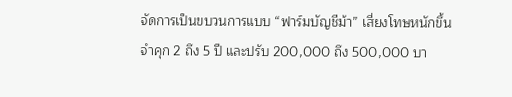จัดการเป็นขบวนการแบบ “ฟาร์มบัญชีม้า” เสี่ยงโทษหนักขึ้น จำคุก 2 ถึง 5 ปี และปรับ 200,000 ถึง 500,000 บา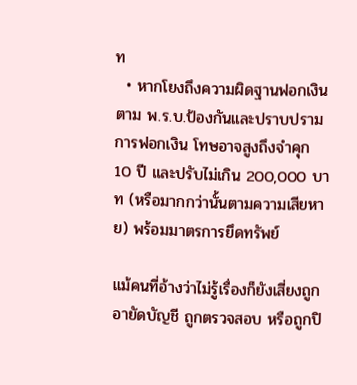ท
  • หากโยงถึงความผิดฐานฟอกเงินตาม พ.ร.บ.ป้องกันและปราบปรามการฟอกเงิน โทษอาจสูงถึงจำคุก 10 ปี และปรับไม่เกิน 200,000 บาท (หรือมากกว่านั้นตามความเสียหาย) พร้อมมาตรการยึดทรัพย์

แม้คนที่อ้างว่าไม่รู้เรื่องก็ยังเสี่ยงถูกอายัดบัญชี ถูกตรวจสอบ หรือถูกปิ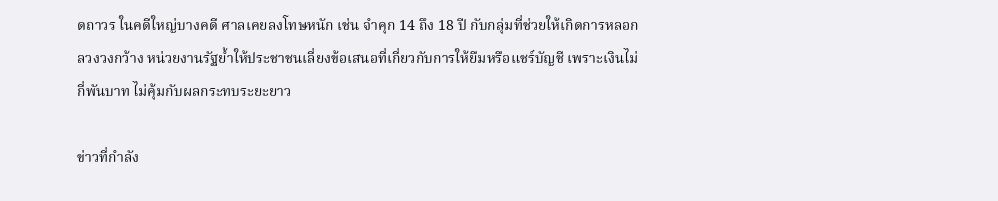ดถาวร ในคดีใหญ่บางคดี ศาลเคยลงโทษหนัก เช่น จำคุก 14 ถึง 18 ปี กับกลุ่มที่ช่วยให้เกิดการหลอกลวงวงกว้าง หน่วยงานรัฐย้ำให้ประชาชนเลี่ยงข้อเสนอที่เกี่ยวกับการให้ยืมหรือแชร์บัญชี เพราะเงินไม่กี่พันบาท ไม่คุ้มกับผลกระทบระยะยาว

ข่าวที่กำลัง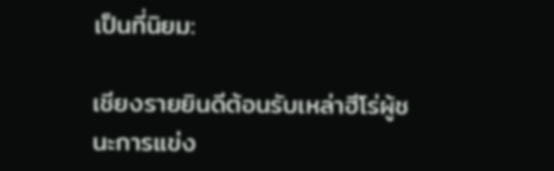เป็นที่นิยม:

เชียงรายยินดีต้อนรับเหล่าฮีโร่ผู้ชนะการแข่ง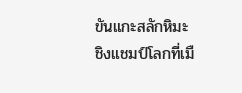ขันแกะสลักหิมะชิงแชมป์โลกที่เมื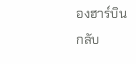องฮาร์บินกลับ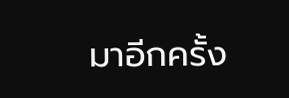มาอีกครั้ง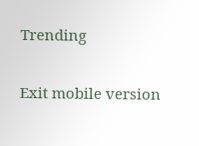Trending

Exit mobile version